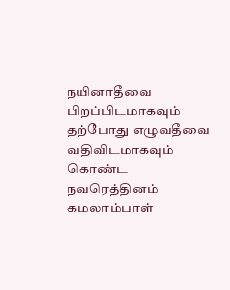நயினாதீவை பிறப்பிடமாகவும் தற்போது எழுவதீவை வதிவிடமாகவும் கொண்ட நவரெத்தினம் கமலாம்பாள்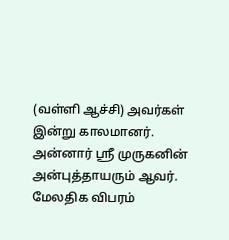(வள்ளி ஆச்சி) அவர்கள் இன்று காலமானர். அன்னார் ஸ்ரீ முருகனின் அன்புத்தாயரும் ஆவர். மேலதிக விபரம்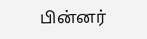பின்னர்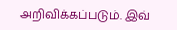அறிவிக்கப்படும். இவ்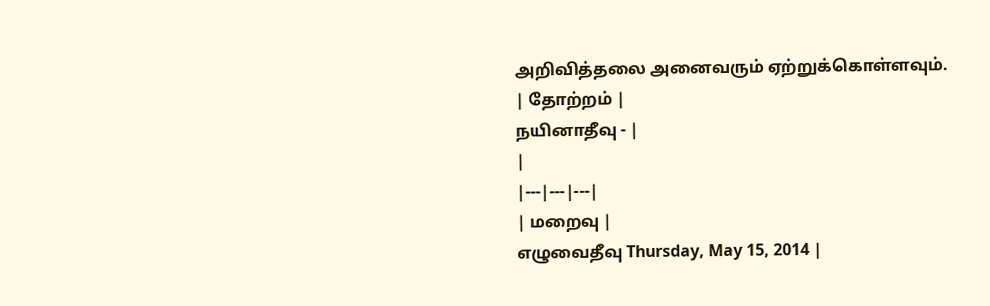அறிவித்தலை அனைவரும் ஏற்றுக்கொள்ளவும்.
| தோற்றம் |
நயினாதீவு - |
|
|---|---|---|
| மறைவு |
எழுவைதீவு Thursday, May 15, 2014 |